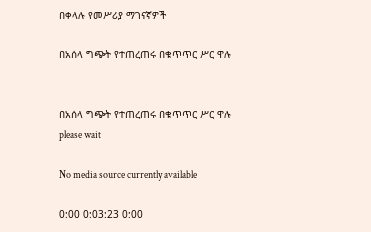በቀላሉ የመሥሪያ ማገናኛዎች

በአሰላ ግጭት የተጠረጠሩ በቁጥጥር ሥር ዋሉ


በአሰላ ግጭት የተጠረጠሩ በቁጥጥር ሥር ዋሉ
please wait

No media source currently available

0:00 0:03:23 0:00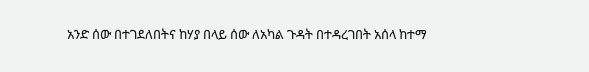አንድ ሰው በተገደለበትና ከሃያ በላይ ሰው ለአካል ጉዳት በተዳረገበት አሰላ ከተማ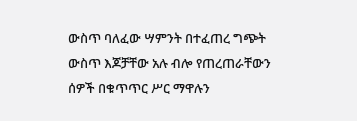ውስጥ ባለፈው ሣምንት በተፈጠረ ግጭት ውስጥ እጆቻቸው አሉ ብሎ የጠረጠራቸውን ሰዎች በቁጥጥር ሥር ማዋሉን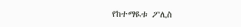የከተማዪቱ ፖሊስ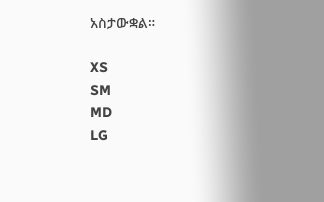አስታውቋል።

XS
SM
MD
LG